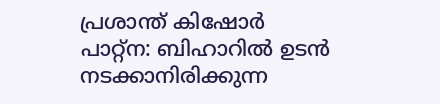പ്രശാന്ത് കിഷോർ
പാറ്റ്ന: ബിഹാറിൽ ഉടൻ നടക്കാനിരിക്കുന്ന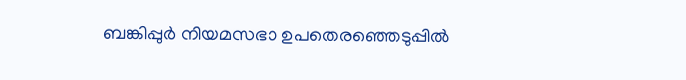ബങ്കിപ്പുർ നിയമസഭാ ഉപതെരഞ്ഞെടുപ്പിൽ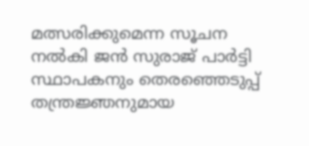മത്സരിക്കുമെന്ന സൂചന നൽകി ജൻ സുരാജ് പാർട്ടി സ്ഥാപകനും തെരഞ്ഞെടുപ്പ് തന്ത്രജ്ഞനുമായ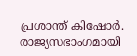പ്രശാന്ത് കിഷോർ. രാജ്യസഭാംഗമായി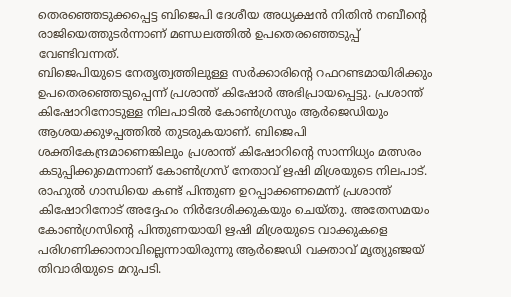തെരഞ്ഞെടുക്കപ്പെട്ട ബിജെപി ദേശീയ അധ്യക്ഷൻ നിതിൻ നബീന്റെ രാജിയെത്തുടർന്നാണ് മണ്ഡലത്തിൽ ഉപതെരഞ്ഞെടുപ്പ് വേണ്ടിവന്നത്.
ബിജെപിയുടെ നേതൃത്വത്തിലുള്ള സർക്കാരിന്റെ റഫറണ്ടമായിരിക്കും ഉപതെരഞ്ഞെടുപ്പെന്ന് പ്രശാന്ത് കിഷോർ അഭിപ്രായപ്പെട്ടു. പ്രശാന്ത് കിഷോറിനോടുള്ള നിലപാടിൽ കോൺഗ്രസും ആർജെഡിയും ആശയക്കുഴപ്പത്തിൽ തുടരുകയാണ്. ബിജെപി ശക്തികേന്ദ്രമാണെങ്കിലും പ്രശാന്ത് കിഷോറിന്റെ സാന്നിധ്യം മത്സരം കടുപ്പിക്കുമെന്നാണ് കോൺഗ്രസ് നേതാവ് ഋഷി മിശ്രയുടെ നിലപാട്.
രാഹുൽ ഗാന്ധിയെ കണ്ട് പിന്തുണ ഉറപ്പാക്കണമെന്ന് പ്രശാന്ത് കിഷോറിനോട് അദ്ദേഹം നിർദേശിക്കുകയും ചെയ്തു. അതേസമയം കോൺഗ്രസിന്റെ പിന്തുണയായി ഋഷി മിശ്രയുടെ വാക്കുകളെ പരിഗണിക്കാനാവില്ലെന്നായിരുന്നു ആർജെഡി വക്താവ് മൃത്യുഞ്ജയ് തിവാരിയുടെ മറുപടി.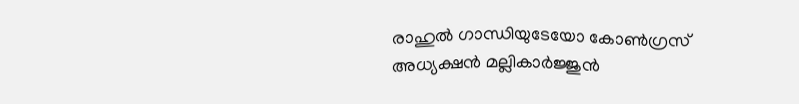രാഹുൽ ഗാന്ധിയുടേയോ കോൺഗ്രസ് അധ്യക്ഷൻ മല്ലികാർജ്ജുൻ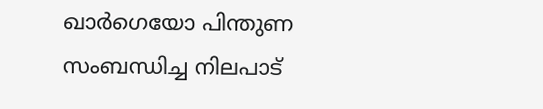ഖാർഗെയോ പിന്തുണ സംബന്ധിച്ച നിലപാട്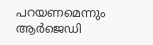പറയണമെന്നും ആർജെഡി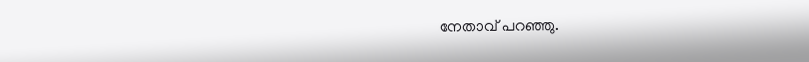നേതാവ് പറഞ്ഞു.